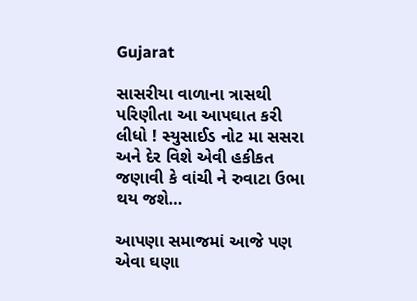Gujarat

સાસરીયા વાળાના ત્રાસથી પરિણીતા આ આપઘાત કરી લીધો ! સ્યુસાઈડ નોટ મા સસરા અને દેર વિશે એવી હકીકત જણાવી કે વાંચી ને રુવાટા ઉભા થય જશે…

આપણા સમાજમાં આજે પણ એવા ઘણા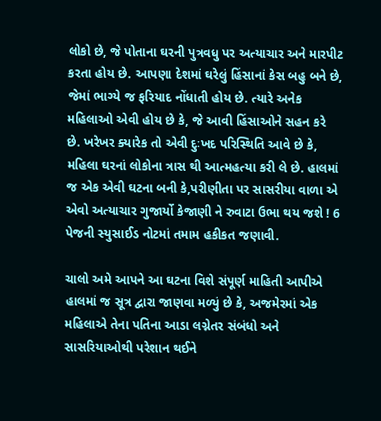લોકો છે, જે પોતાના ઘરની પુત્રવધુ પર અત્યાચાર અને મારપીટ કરતા હોય છે. આપણા દેશમાં ઘરેલું હિંસાનાં કેસ બહુ બને છે, જેમાં ભાગ્યે જ ફરિયાદ નોંધાતી હોય છે. ત્યારે અનેક મહિલાઓ એવી હોય છે કે, જે આવી હિંસાઓને સહન કરે છે. ખરેખર ક્યારેક તો એવી દુઃખદ પરિસ્થિતિ આવે છે કે, મહિલા ઘરનાં લોકોના ત્રાસ થી આત્મહત્યા કરી લે છે. હાલમાં જ એક એવી ઘટના બની કે,પરીણીતા પર સાસરીયા વાળા એ એવો અત્યાચાર ગુજાર્યો કેજાણી ને રુવાટા ઉભા થય જશે ! 6 પેજની સ્યુસાઈડ નોટમાં તમામ હકીકત જણાવી.

ચાલો અમે આપને આ ઘટના વિશે સંપૂર્ણ માહિતી આપીએ હાલમાં જ સૂત્ર દ્વારા જાણવા મળ્યું છે કે, અજમેરમાં એક મહિલાએ તેના પતિના આડા લગ્નેતર સંબંધો અને સાસરિયાઓથી પરેશાન થઈને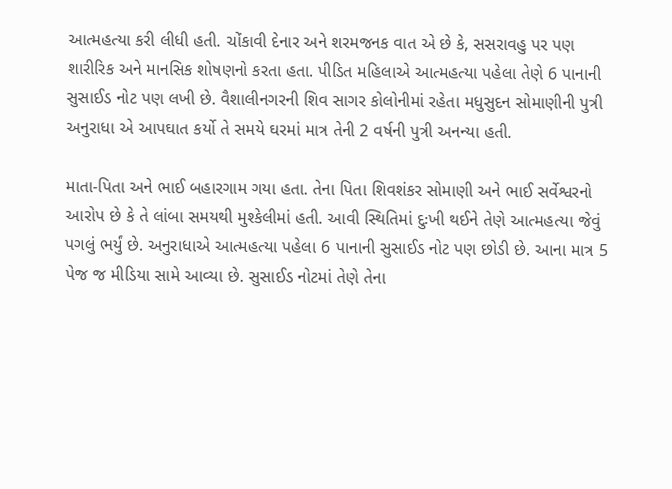આત્મહત્યા કરી લીધી હતી. ચોંકાવી દેનાર અને શરમજનક વાત એ છે કે, સસરાવહુ પર પણ શારીરિક અને માનસિક શોષણનો કરતા હતા. પીડિત મહિલાએ આત્મહત્યા પહેલા તેણે 6 પાનાની સુસાઈડ નોટ પણ લખી છે. વૈશાલીનગરની શિવ સાગર કોલોનીમાં રહેતા મધુસુદન સોમાણીની પુત્રી અનુરાધા એ આપઘાત કર્યો તે સમયે ઘરમાં માત્ર તેની 2 વર્ષની પુત્રી અનન્યા હતી.

માતા-પિતા અને ભાઈ બહારગામ ગયા હતા. તેના પિતા શિવશંકર સોમાણી અને ભાઈ સર્વેશ્વરનો આરોપ છે કે તે લાંબા સમયથી મુશ્કેલીમાં હતી. આવી સ્થિતિમાં દુઃખી થઈને તેણે આત્મહત્યા જેવું પગલું ભર્યું છે. અનુરાધાએ આત્મહત્યા પહેલા 6 પાનાની સુસાઈડ નોટ પણ છોડી છે. આના માત્ર 5 પેજ જ મીડિયા સામે આવ્યા છે. સુસાઈડ નોટમાં તેણે તેના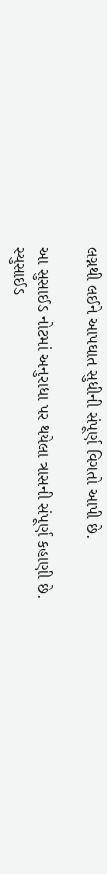લગ્નથી લઈને આપઘાત સુધીની સંપૂર્ણ વિગતો આપી છે.

આ સુસાઈડ નોટમાં અનુરાધા પર થયેલા ત્રાસની સંપૂર્ણ કહાણી છે. સ્યુસાઈડ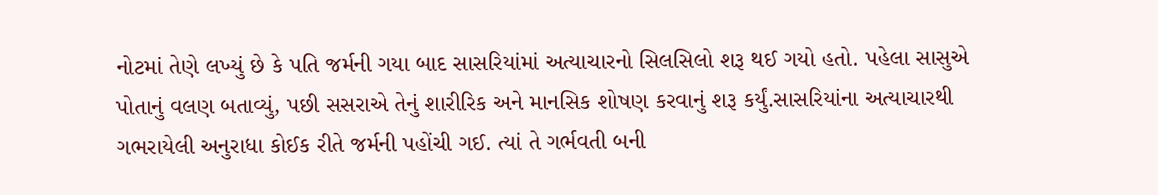નોટમાં તેણે લખ્યું છે કે પતિ જર્મની ગયા બાદ સાસરિયાંમાં અત્યાચારનો સિલસિલો શરૂ થઈ ગયો હતો. પહેલા સાસુએ પોતાનું વલણ બતાવ્યું, પછી સસરાએ તેનું શારીરિક અને માનસિક શોષણ કરવાનું શરૂ કર્યું.સાસરિયાંના અત્યાચારથી ગભરાયેલી અનુરાધા કોઈક રીતે જર્મની પહોંચી ગઈ. ત્યાં તે ગર્ભવતી બની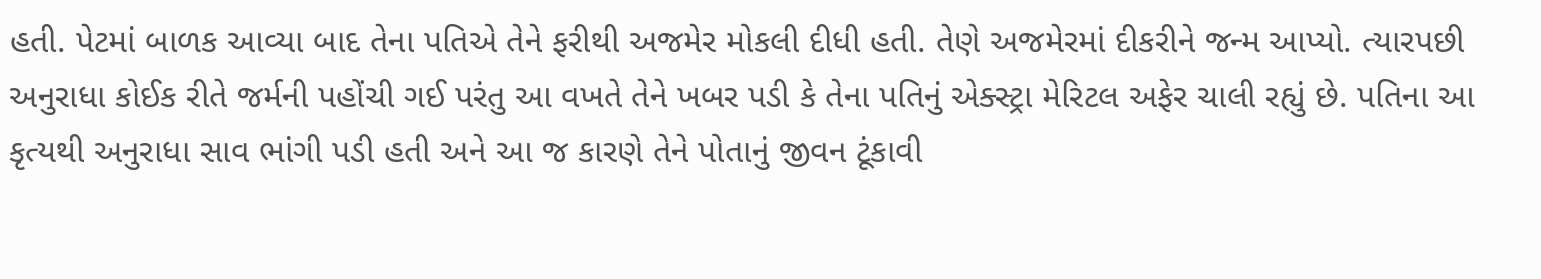હતી. પેટમાં બાળક આવ્યા બાદ તેના પતિએ તેને ફરીથી અજમેર મોકલી દીધી હતી. તેણે અજમેરમાં દીકરીને જન્મ આપ્યો. ત્યારપછી અનુરાધા કોઈક રીતે જર્મની પહોંચી ગઈ પરંતુ આ વખતે તેને ખબર પડી કે તેના પતિનું એક્સ્ટ્રા મેરિટલ અફેર ચાલી રહ્યું છે. પતિના આ કૃત્યથી અનુરાધા સાવ ભાંગી પડી હતી અને આ જ કારણે તેને પોતાનું જીવન ટૂંકાવી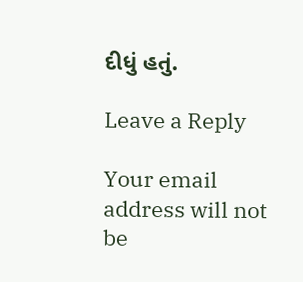દીધું હતું.

Leave a Reply

Your email address will not be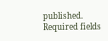published. Required fields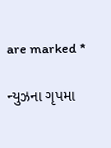are marked *

ન્યુઝના ગૃપમા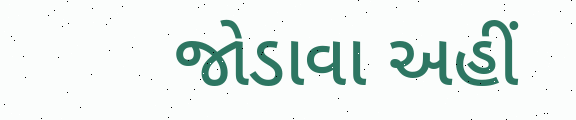જોડાવા અહીં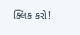ક્લિક કરો!